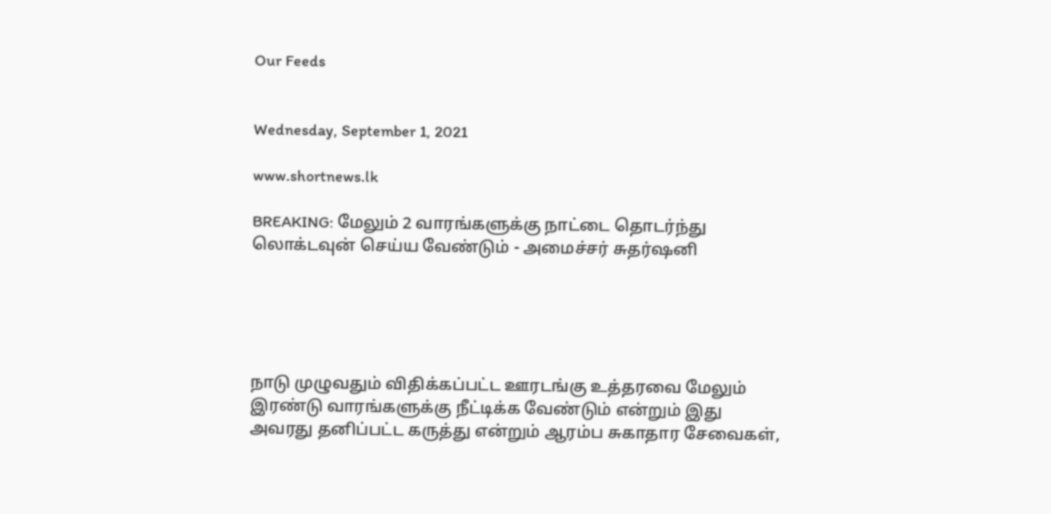Our Feeds


Wednesday, September 1, 2021

www.shortnews.lk

BREAKING: மேலும் 2 வாரங்களுக்கு நாட்டை தொடர்ந்து லொக்டவுன் செய்ய வேண்டும் - அமைச்சர் சுதர்ஷனி





நாடு முழுவதும் விதிக்கப்பட்ட ஊரடங்கு உத்தரவை மேலும் இரண்டு வாரங்களுக்கு நீட்டிக்க வேண்டும் என்றும் இது அவரது தனிப்பட்ட கருத்து என்றும் ஆரம்ப சுகாதார சேவைகள்,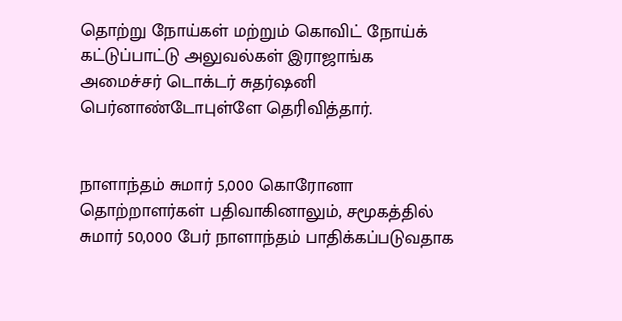தொற்று நோய்கள் மற்றும் கொவிட் நோய்க் கட்டுப்பாட்டு அலுவல்கள் இராஜாங்க அமைச்சர் டொக்டர் சுதர்ஷனி பெர்னாண்டோபுள்ளே தெரிவித்தார்.


நாளாந்தம் சுமார் 5,000 கொரோனா தொற்றாளர்கள் பதிவாகினாலும், சமூகத்தில் சுமார் 50,000 பேர் நாளாந்தம் பாதிக்கப்படுவதாக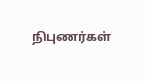நிபுணர்கள்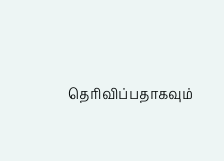தெரிவிப்பதாகவும்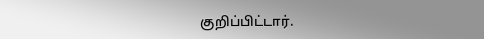குறிப்பிட்டார்.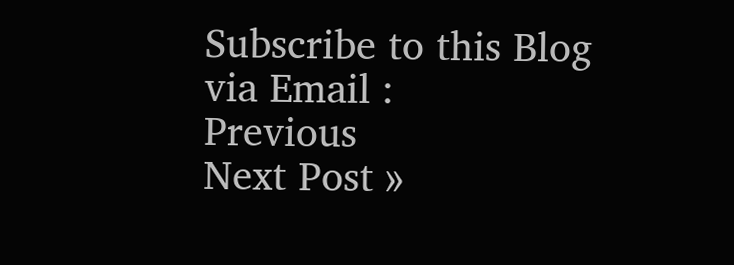Subscribe to this Blog via Email :
Previous
Next Post »